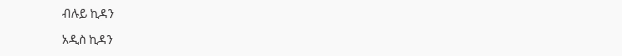ብሉይ ኪዳን

አዲስ ኪዳን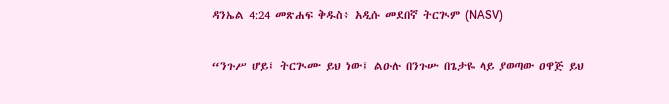ዳንኤል 4:24 መጽሐፍ ቅዱስ፥ አዲሱ መደበኛ ትርጒም (NASV)

“ንጉሥ ሆይ፤ ትርጒሙ ይህ ነው፤ ልዑሉ በንጉሡ በጌታዬ ላይ ያወጣው ዐዋጅ ይህ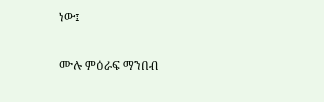ነው፤

ሙሉ ምዕራፍ ማንበብ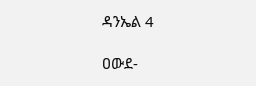ዳንኤል 4

ዐውደ-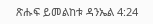ጽሑፍ ይመልከቱ ዳንኤል 4:24